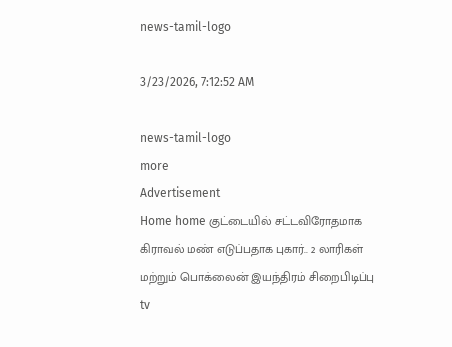news-tamil-logo

3/23/2026, 7:12:52 AM

news-tamil-logo
more
Advertisement
Home home குட்டையில் சட்டவிரோதமாக கிராவல் மண் எடுப்பதாக புகார்.. 2 லாரிகள் மற்றும் பொக்லைன் இயந்திரம் சிறைபிடிப்பு
tv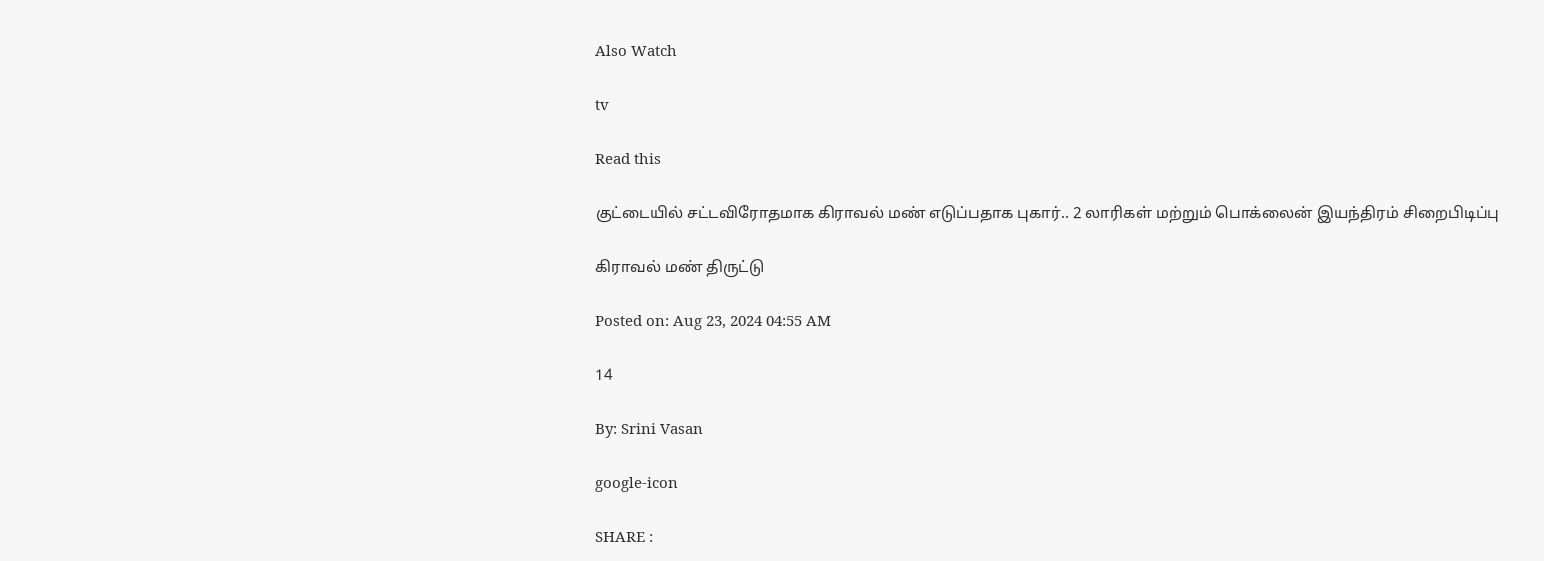Also Watch

tv

Read this

குட்டையில் சட்டவிரோதமாக கிராவல் மண் எடுப்பதாக புகார்.. 2 லாரிகள் மற்றும் பொக்லைன் இயந்திரம் சிறைபிடிப்பு

கிராவல் மண் திருட்டு

Posted on: Aug 23, 2024 04:55 AM

14

By: Srini Vasan

google-icon

SHARE :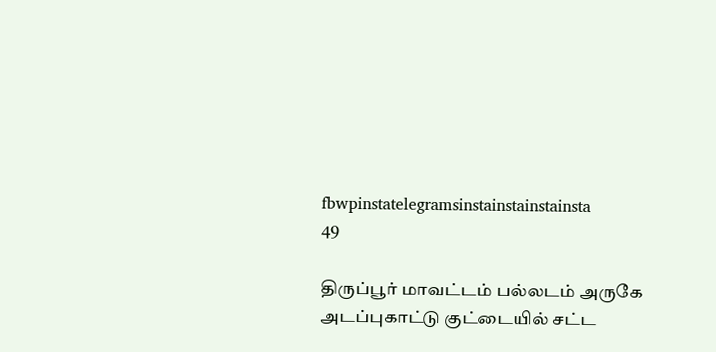fbwpinstatelegramsinstainstainstainsta
49

திருப்பூர் மாவட்டம் பல்லடம் அருகே அடப்புகாட்டு குட்டையில் சட்ட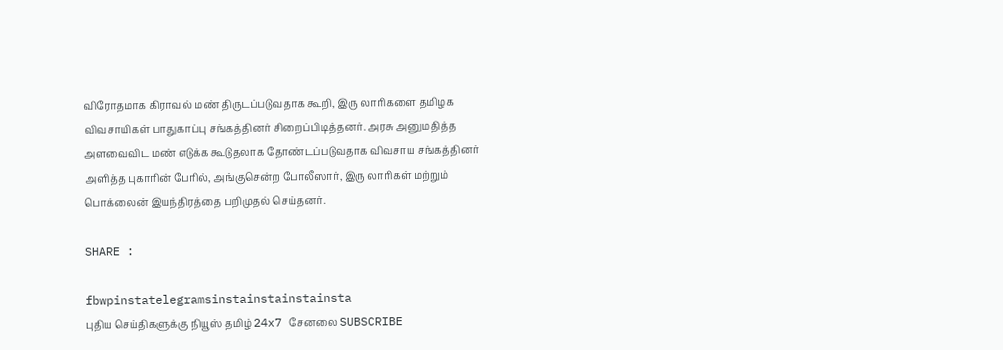விரோதமாக கிராவல் மண் திருடப்படுவதாக கூறி, இரு லாரிகளை தமிழக விவசாயிகள் பாதுகாப்பு சங்கத்தினர் சிறைப்பிடித்தனர். அரசு அனுமதித்த அளவைவிட மண் எடுக்க கூடுதலாக தோண்டப்படுவதாக விவசாய சங்கத்தினர் அளித்த புகாரின் பேரில், அங்குசென்ற போலீஸார், இரு லாரிகள் மற்றும் பொக்லைன் இயந்திரத்தை பறிமுதல் செய்தனர்.

SHARE :

fbwpinstatelegramsinstainstainstainsta
புதிய செய்திகளுக்கு நியூஸ் தமிழ் 24x7 சேனலை SUBSCRIBE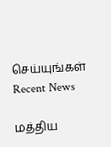செய்யுங்கள்
Recent News

மத்திய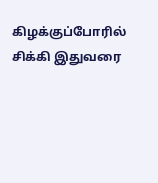கிழக்குப்போரில் சிக்கி இதுவரை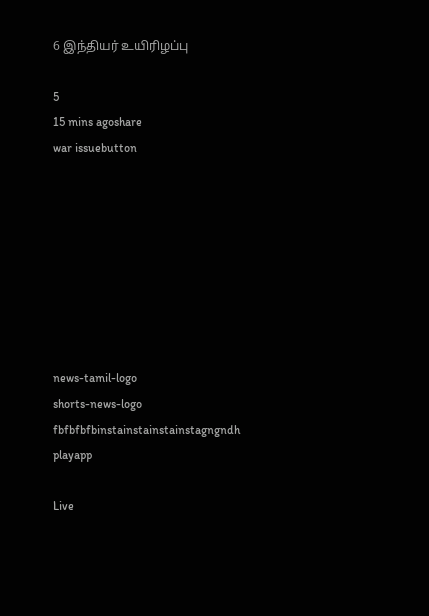6 இந்தியர் உயிரிழப்பு

5
15 mins agoshare
war issuebutton








news-tamil-logo
shorts-news-logo
fbfbfbfbinstainstainstainstagngndh
playapp

Live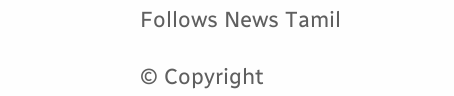Follows News Tamil

© Copyright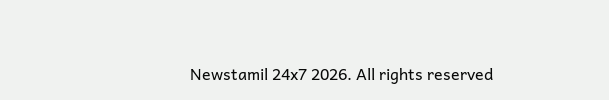Newstamil 24x7 2026. All rights reserved